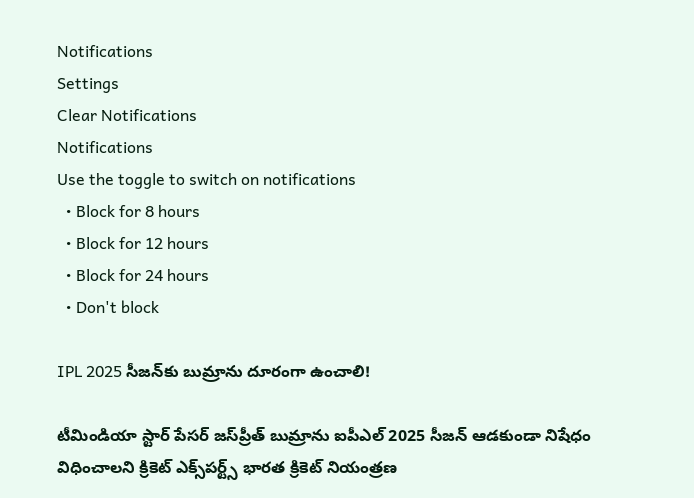Notifications
Settings
Clear Notifications
Notifications
Use the toggle to switch on notifications
  • Block for 8 hours
  • Block for 12 hours
  • Block for 24 hours
  • Don't block

IPL 2025 సీజన్‌కు బుమ్రాను దూరంగా ఉంచాలి!

టీమిండియా స్టార్ పేసర్ జస్‌ప్రీత్ బుమ్రాను ఐపీఎల్ 2025 సీజన్ ఆడకుండా నిషేధం విధించాలని క్రికెట్ ఎక్స్‌పర్ట్స్ భారత క్రికెట్ నియంత్రణ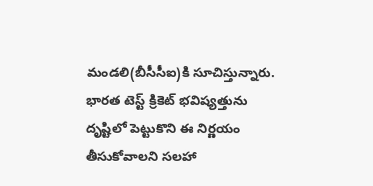మండలి(బీసీసీఐ)కి సూచిస్తున్నారు. భారత టెస్ట్ క్రికెట్ భవిష్యత్తును దృష్టిలో పెట్టుకొని ఈ నిర్ణయం తీసుకోవాలని సలహా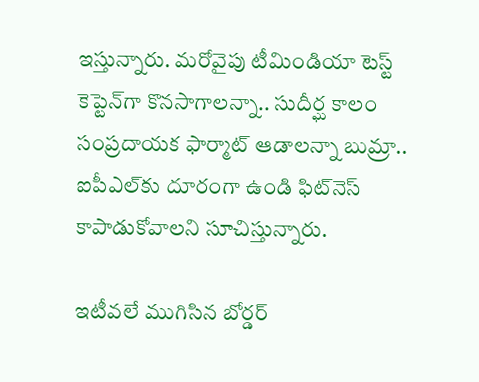ఇస్తున్నారు. మరోవైపు టీమిండియా టెస్ట్ కెప్టెన్‌గా కొనసాగాలన్నా.. సుదీర్ఘ కాలం సంప్రదాయక ఫార్మాట్ ఆడాలన్నా బుమ్రా.. ఐపీఎల్‌కు దూరంగా ఉండి ఫిట్‌నెస్ కాపాడుకోవాలని సూచిస్తున్నారు.

ఇటీవలే ముగిసిన బోర్డర్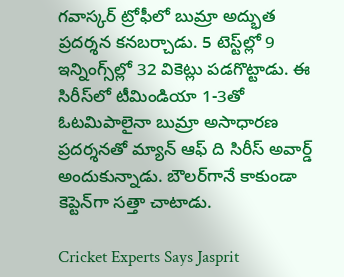గవాస్కర్ ట్రోఫీలో బుమ్రా అద్భుత ప్రదర్శన కనబర్చాడు. 5 టెస్ట్‌ల్లో 9 ఇన్నింగ్స్‌ల్లో 32 వికెట్లు పడగొట్టాడు. ఈ సిరీస్‌లో టీమిండియా 1-3తో ఓటమిపాలైనా బుమ్రా అసాధారణ ప్రదర్శనతో మ్యాన్ ఆఫ్ ది సిరీస్‌ అవార్డ్ అందుకున్నాడు. బౌలర్‌గానే కాకుండా కెప్టెన్‌గా సత్తా చాటాడు.

Cricket Experts Says Jasprit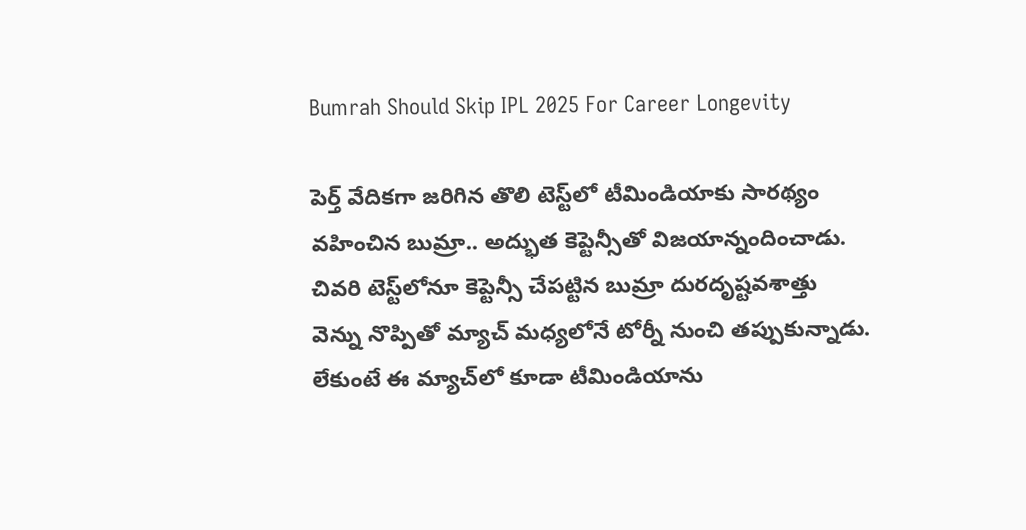Bumrah Should Skip IPL 2025 For Career Longevity

పెర్త్ వేదికగా జరిగిన తొలి టెస్ట్‌లో టీమిండియాకు సారథ్యం వహించిన బుమ్రా.. అద్భుత కెప్టెన్సీతో విజయాన్నందించాడు. చివరి టెస్ట్‌లోనూ కెప్టెన్సీ చేపట్టిన బుమ్రా దురదృష్టవశాత్తు వెన్ను నొప్పితో మ్యాచ్ మధ్యలోనే టోర్నీ నుంచి తప్పుకున్నాడు. లేకుంటే ఈ మ్యాచ్‌లో కూడా టీమిండియాను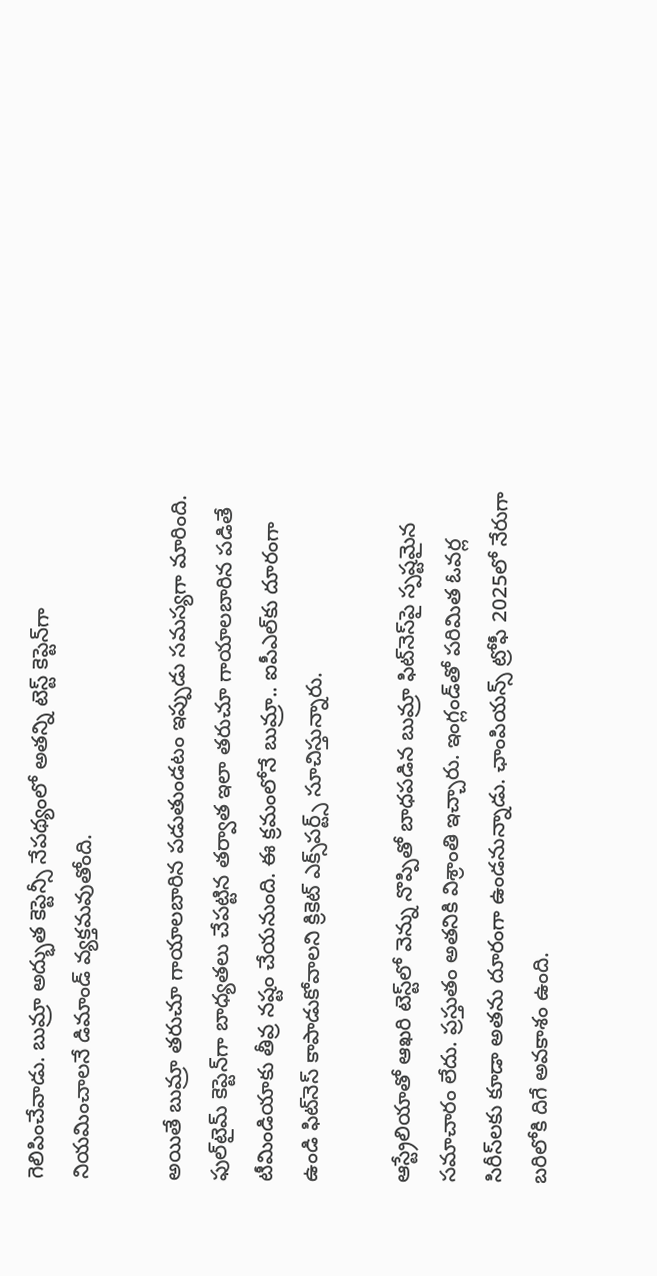గెలిపించేవాడు. బుమ్రా అద్భుత కెప్టెన్సీ నేపథ్యంలో అతన్ని టెస్ట్ కెప్టెన్‌గా నియమించాలనే డిమాండ్ వ్యక్తమవుతోంది.

అయితే బుమ్రా తరుచూ గాయాలబారిన పడుతుండటం ఇప్పుడు సమస్యగా మారింది. ఫుల్‌టైమ్ కెప్టెన్‌గా బాధ్యతలు చేపట్టిన తర్వాత ఇలా తరుచూ గాయాలబారిన పడితే టీమిండియాకు తీవ్ర నష్టం చేయనుంది. ఈ క్రమంలోనే బుమ్రా.. ఐపీఎల్‌కు దూరంగా ఉండి ఫిట్‌నెస్ కాపాడుకోవాలని క్రికెట్ ఎక్స్‌పర్ట్స్ సూచిస్తున్నారు.

ఆస్ట్రేలియాతో ఆఖరి టెస్ట్‌లో వెన్ను నొప్పితో బాధపడిన బుమ్రా ఫిట్‌నెస్‌పై స్పష్టమైన సమాచారం లేదు. ప్రస్తుతం అతనికి విశ్రాంతి ఇచ్చారు. ఇంగ్లండ్‌తో పరిమిత ఓవర్ల సిరీస్‌‌లకు కూడా అతను దూరంగా ఉండనున్నాడు. ఛాంపియన్స్ ట్రోఫీ 2025లో నేరుగా బరిలోకి దిగే అవకాశం ఉంది.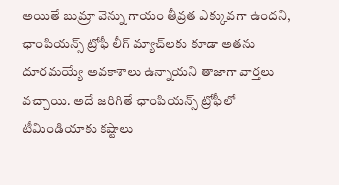అయితే బుమ్రా వెన్ను గాయం తీవ్రత ఎక్కువగా ఉందని, ఛాంపియన్స్ ట్రోఫీ లీగ్ మ్యాచ్‌లకు కూడా అతను దూరమయ్యే అవకాశాలు ఉన్నాయని తాజాగా వార్తలు వచ్చాయి. అదే జరిగితే ఛాంపియన్స్ ట్రోఫీలో టీమిండియాకు కష్టాలు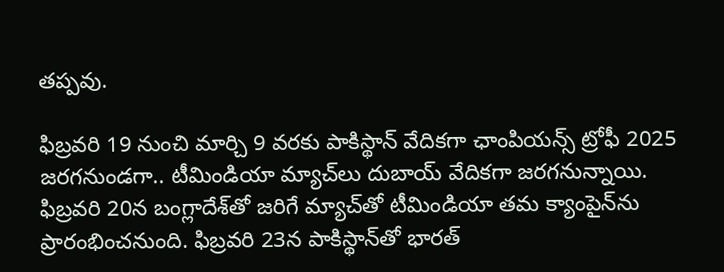తప్పవు.

ఫిబ్రవరి 19 నుంచి మార్చి 9 వరకు పాకిస్థాన్ వేదికగా ఛాంపియన్స్ ట్రోఫీ 2025 జరగనుండగా.. టీమిండియా మ్యాచ్‌లు దుబాయ్ వేదికగా జరగనున్నాయి. ఫిబ్రవరి 20న బంగ్లాదేశ్‌తో జరిగే మ్యాచ్‌తో టీమిండియా తమ క్యాంపైన్‌ను ప్రారంభించనుంది. ఫిబ్రవరి 23న పాకిస్థాన్‌తో భారత్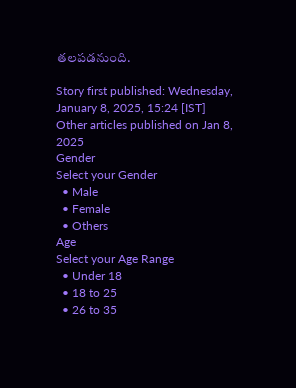తలపడనుంది.

Story first published: Wednesday, January 8, 2025, 15:24 [IST]
Other articles published on Jan 8, 2025
Gender
Select your Gender
  • Male
  • Female
  • Others
Age
Select your Age Range
  • Under 18
  • 18 to 25
  • 26 to 35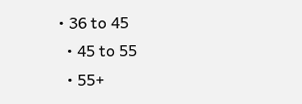• 36 to 45
  • 45 to 55
  • 55+